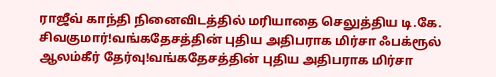ராஜீவ் காந்தி நினைவிடத்தில் மரியாதை செலுத்திய டி.கே. சிவகுமார்!வங்கதேசத்தின் புதிய அதிபராக மிர்சா ஃபக்ரூல் ஆலம்கீர் தேர்வு!வங்கதேசத்தின் புதிய அதிபராக மிர்சா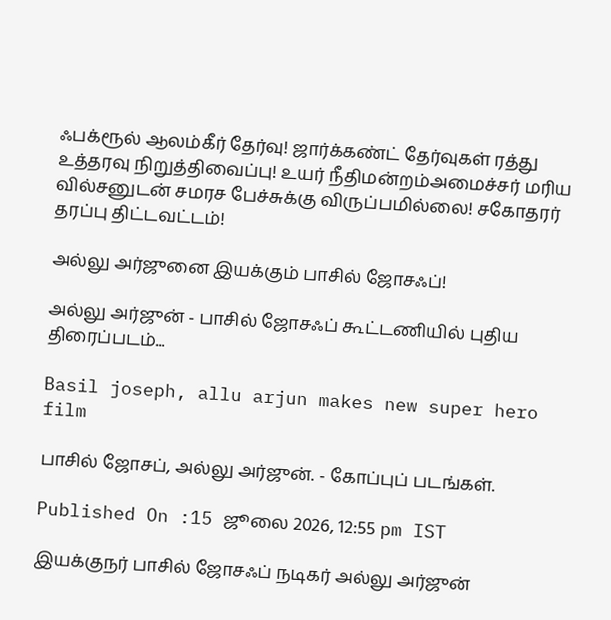ஃபக்ரூல் ஆலம்கீர் தேர்வு! ஜார்க்கண்ட் தேர்வுகள் ரத்து உத்தரவு நிறுத்திவைப்பு! உயர் நீதிமன்றம்அமைச்சர் மரிய வில்சனுடன் சமரச பேச்சுக்கு விருப்பமில்லை! சகோதரர் தரப்பு திட்டவட்டம்!

அல்லு அர்ஜுனை இயக்கும் பாசில் ஜோசஃப்!

அல்லு அர்ஜுன் - பாசில் ஜோசஃப் கூட்டணியில் புதிய திரைப்படம்...

Basil joseph, allu arjun makes new super hero film

பாசில் ஜோசப், அல்லு அர்ஜுன். - கோப்புப் படங்கள்.

Published On :15 ஜூலை 2026, 12:55 pm IST

இயக்குநர் பாசில் ஜோசஃப் நடிகர் அல்லு அர்ஜுன்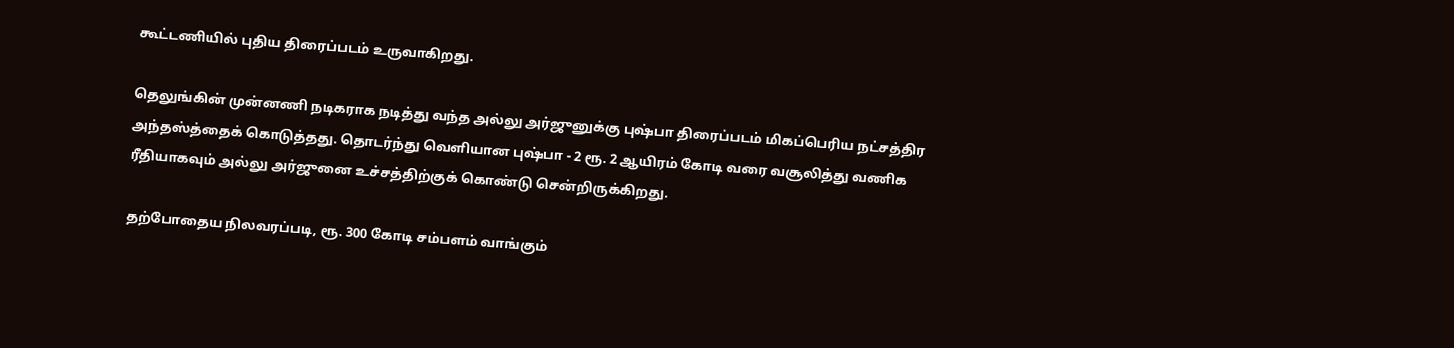கூட்டணியில் புதிய திரைப்படம் உருவாகிறது.

தெலுங்கின் முன்னணி நடிகராக நடித்து வந்த அல்லு அர்ஜுனுக்கு புஷ்பா திரைப்படம் மிகப்பெரிய நட்சத்திர அந்தஸ்த்தைக் கொடுத்தது. தொடர்ந்து வெளியான புஷ்பா - 2 ரூ. 2 ஆயிரம் கோடி வரை வசூலித்து வணிக ரீதியாகவும் அல்லு அர்ஜுனை உச்சத்திற்குக் கொண்டு சென்றிருக்கிறது.

தற்போதைய நிலவரப்படி, ரூ. 300 கோடி சம்பளம் வாங்கும்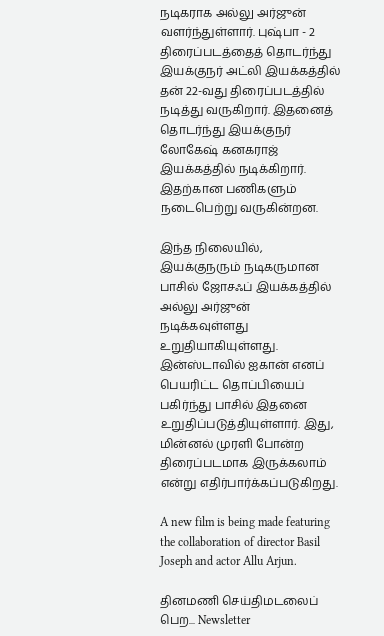நடிகராக அல்லு அர்ஜுன் வளர்ந்துள்ளார். புஷ்பா - 2 திரைப்படத்தைத் தொடர்ந்து இயக்குநர் அட்லி இயக்கத்தில் தன் 22-வது திரைப்படத்தில் நடித்து வருகிறார். இதனைத் தொடர்ந்து இயக்குநர் லோகேஷ் கனகராஜ் இயக்கத்தில் நடிக்கிறார். இதற்கான பணிகளும் நடைபெற்று வருகின்றன.

இந்த நிலையில், இயக்குநரும் நடிகருமான பாசில் ஜோசஃப் இயக்கத்தில் அல்லு அர்ஜுன் நடிக்கவுள்ளது உறுதியாகியுள்ளது. இன்ஸ்டாவில் ஐகான் எனப் பெயரிட்ட தொப்பியைப் பகிர்ந்து பாசில் இதனை உறுதிப்படுத்தியுள்ளார். இது, மின்னல் முரளி போன்ற திரைப்படமாக இருக்கலாம் என்று எதிர்பார்க்கப்படுகிறது.

A new film is being made featuring the collaboration of director Basil Joseph and actor Allu Arjun.

தினமணி செய்திமடலைப் பெற... Newsletter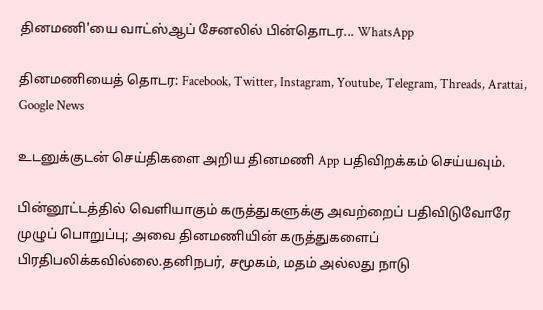தினமணி'யை வாட்ஸ்ஆப் சேனலில் பின்தொடர... WhatsApp

தினமணியைத் தொடர: Facebook, Twitter, Instagram, Youtube, Telegram, Threads, Arattai, Google News

உடனுக்குடன் செய்திகளை அறிய தினமணி App பதிவிறக்கம் செய்யவும்.

பின்னூட்டத்தில் வெளியாகும் கருத்துகளுக்கு அவற்றைப் பதிவிடுவோரே முழுப் பொறுப்பு; அவை தினமணியின் கருத்துகளைப் பிரதிபலிக்கவில்லை.தனிநபர், சமூகம், மதம் அல்லது நாடு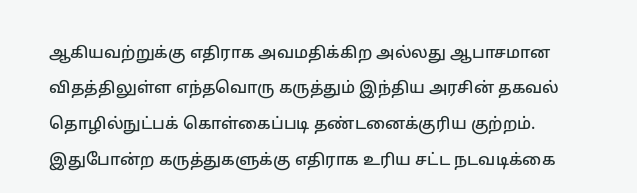ஆகியவற்றுக்கு எதிராக அவமதிக்கிற அல்லது ஆபாசமான விதத்திலுள்ள எந்தவொரு கருத்தும் இந்திய அரசின் தகவல் தொழில்நுட்பக் கொள்கைப்படி தண்டனைக்குரிய குற்றம். இதுபோன்ற கருத்துகளுக்கு எதிராக உரிய சட்ட நடவடிக்கை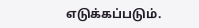எடுக்கப்படும்.